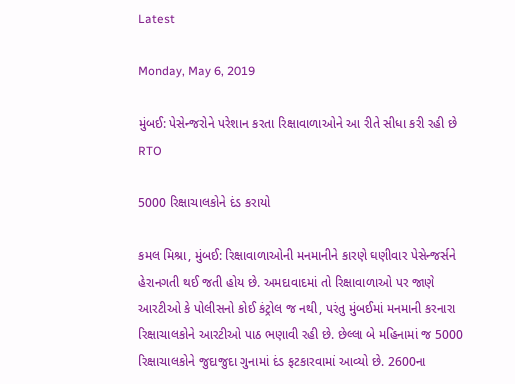Latest

Monday, May 6, 2019

મુંબઈ: પેસેન્જરોને પરેશાન કરતા રિક્ષાવાળાઓને આ રીતે સીધા કરી રહી છે RTO

5000 રિક્ષાચાલકોને દંડ કરાયો

કમલ મિશ્રા, મુંબઈ: રિક્ષાવાળાઓની મનમાનીને કારણે ઘણીવાર પેસેન્જર્સને હેરાનગતી થઈ જતી હોય છે. અમદાવાદમાં તો રિક્ષાવાળાઓ પર જાણે આરટીઓ કે પોલીસનો કોઈ કંટ્રોલ જ નથી, પરંતુ મુંબઈમાં મનમાની કરનારા રિક્ષાચાલકોને આરટીઓ પાઠ ભણાવી રહી છે. છેલ્લા બે મહિનામાં જ 5000 રિક્ષાચાલકોને જુદાજુદા ગુનામાં દંડ ફટકારવામાં આવ્યો છે. 2600ના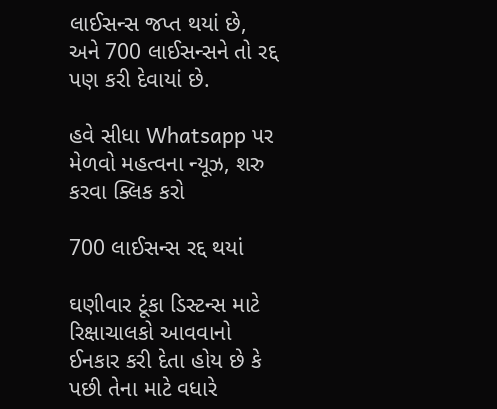લાઈસન્સ જપ્ત થયાં છે, અને 700 લાઈસન્સને તો રદ્દ પણ કરી દેવાયાં છે.

હવે સીધા Whatsapp પર મેળવો મહત્વના ન્યૂઝ, શરુ કરવા ક્લિક કરો

700 લાઈસન્સ રદ્દ થયાં

ઘણીવાર ટૂંકા ડિસ્ટન્સ માટે રિક્ષાચાલકો આવવાનો ઈનકાર કરી દેતા હોય છે કે પછી તેના માટે વધારે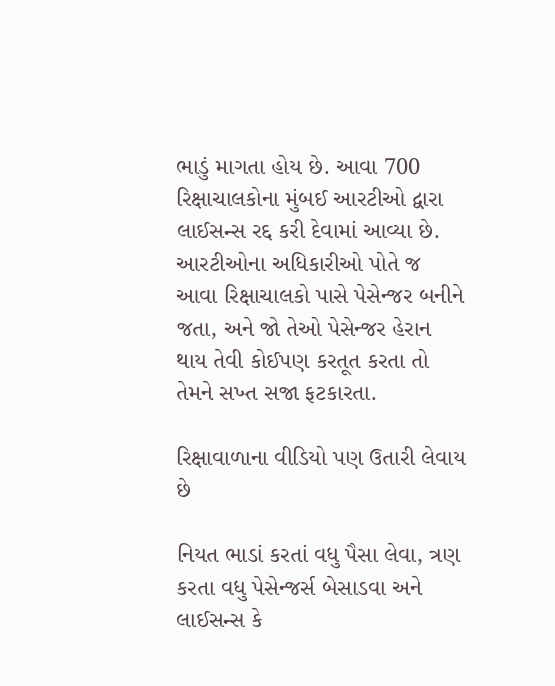ભાડું માગતા હોય છે. આવા 700 રિક્ષાચાલકોના મુંબઈ આરટીઓ દ્વારા લાઈસન્સ રદ્દ કરી દેવામાં આવ્યા છે. આરટીઓના અધિકારીઓ પોતે જ આવા રિક્ષાચાલકો પાસે પેસેન્જર બનીને જતા, અને જો તેઓ પેસેન્જર હેરાન થાય તેવી કોઈપણ કરતૂત કરતા તો તેમને સખ્ત સજા ફટકારતા.

રિક્ષાવાળાના વીડિયો પણ ઉતારી લેવાય છે

નિયત ભાડાં કરતાં વધુ પૈસા લેવા, ત્રણ કરતા વધુ પેસેન્જર્સ બેસાડવા અને લાઈસન્સ કે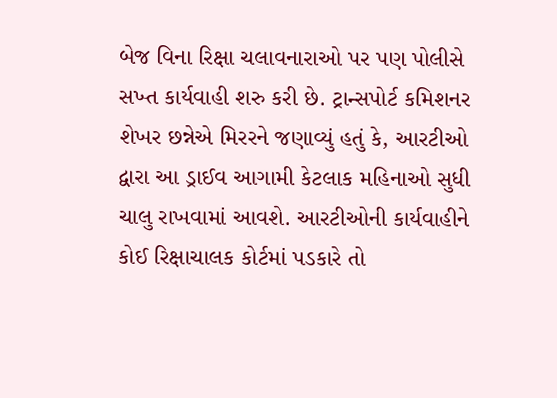બેજ વિના રિક્ષા ચલાવનારાઓ પર પણ પોલીસે સખ્ત કાર્યવાહી શરુ કરી છે. ટ્રાન્સપોર્ટ કમિશનર શેખર છન્નેએ મિરરને જણાવ્યું હતું કે, આરટીઓ દ્વારા આ ડ્રાઈવ આગામી કેટલાક મહિનાઓ સુધી ચાલુ રાખવામાં આવશે. આરટીઓની કાર્યવાહીને કોઈ રિક્ષાચાલક કોર્ટમાં પડકારે તો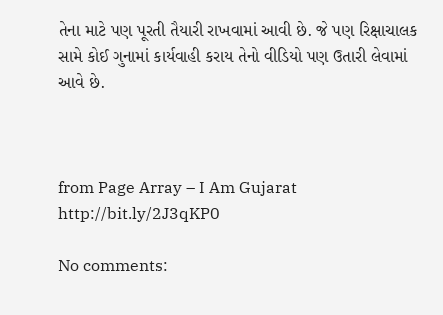તેના માટે પણ પૂરતી તૈયારી રાખવામાં આવી છે. જે પણ રિક્ષાચાલક સામે કોઈ ગુનામાં કાર્યવાહી કરાય તેનો વીડિયો પણ ઉતારી લેવામાં આવે છે.



from Page Array – I Am Gujarat http://bit.ly/2J3qKP0

No comments: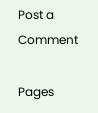Post a Comment

Pages